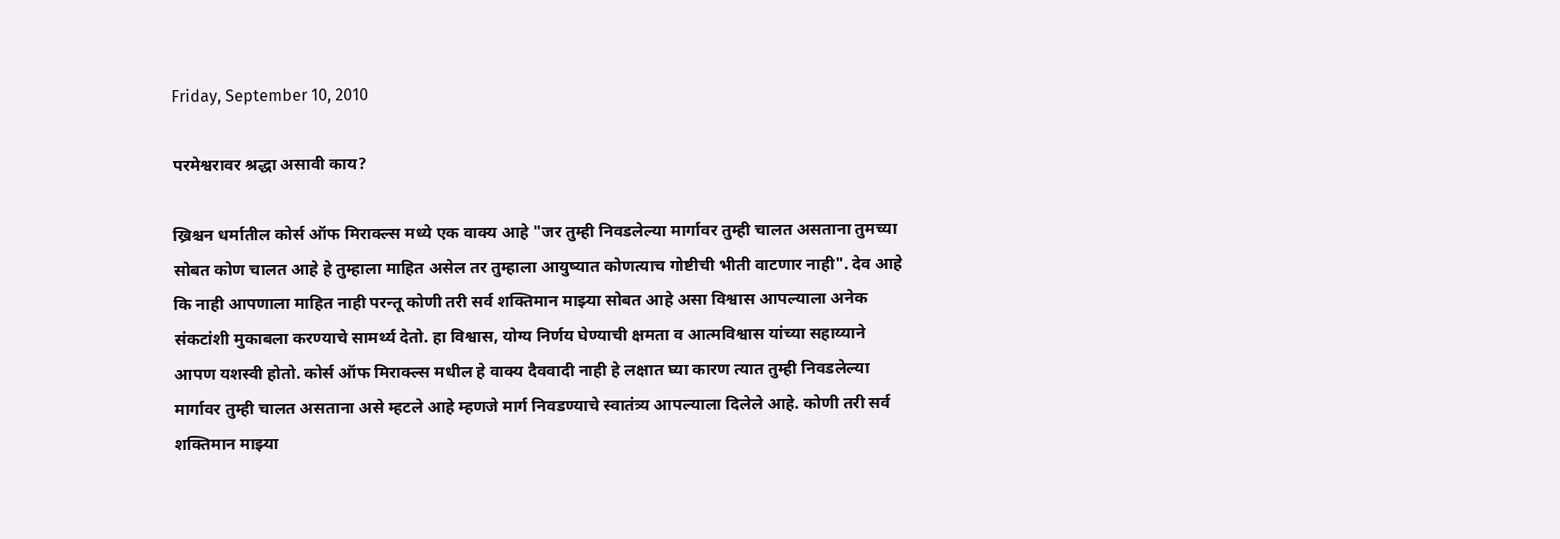Friday, September 10, 2010

परमेश्वरावर श्रद्धा असावी काय?

ख्रिश्चन धर्मातील कोर्स ऑफ मिराक्ल्स मध्ये एक वाक्य आहे "जर तुम्ही निवडलेल्या मार्गावर तुम्ही चालत असताना तुमच्या सोबत कोण चालत आहे हे तुम्हाला माहित असेल तर तुम्हाला आयुष्यात कोणत्याच गोष्टीची भीती वाटणार नाही". देव आहे कि नाही आपणाला माहित नाही परन्तू कोणी तरी सर्व शक्तिमान माझ्या सोबत आहे असा विश्वास आपल्याला अनेक संकटांशी मुकाबला करण्याचे सामर्थ्य देतो. हा विश्वास, योग्य निर्णय घेण्याची क्षमता व आत्मविश्वास यांच्या सहाय्याने आपण यशस्वी होतो. कोर्स ऑफ मिराक्ल्स मधील हे वाक्य दैववादी नाही हे लक्षात घ्या कारण त्यात तुम्ही निवडलेल्या मार्गावर तुम्ही चालत असताना असे म्हटले आहे म्हणजे मार्ग निवडण्याचे स्वातंत्र्य आपल्याला दिलेले आहे. कोणी तरी सर्व शक्तिमान माझ्या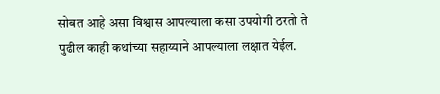सोबत आहे असा विश्वास आपल्याला कसा उपयोगी ठरतो ते पुढील काही कथांच्या सहाय्याने आपल्याला लक्षात येईल.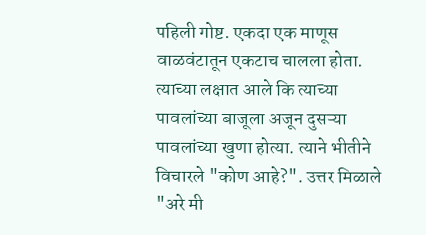पहिली गोष्ट. एकदा एक माणूस वाळवंटातून एकटाच चालला होता. त्याच्या लक्षात आले कि त्याच्या पावलांच्या बाजूला अजून दुसऱ्या पावलांच्या खुणा होत्या. त्याने भीतीने विचारले "कोण आहे?". उत्तर मिळाले "अरे मी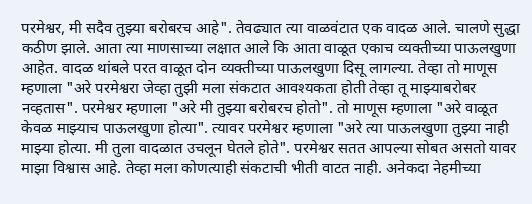परमेश्वर, मी सदैव तुझ्या बरोबरच आहे". तेवढ्यात त्या वाळवंटात एक वादळ आले. चालणे सुद्धा कठीण झाले. आता त्या माणसाच्या लक्षात आले कि आता वाळूत एकाच व्यक्तीच्या पाऊलखुणा आहेत. वादळ थांबले परत वाळूत दोन व्यक्तीच्या पाऊलखुणा दिसू लागल्या. तेव्हा तो माणूस म्हणाला "अरे परमेश्वरा जेव्हा तुझी मला संकटात आवश्यकता होती तेव्हा तू माझ्याबरोबर नव्हतास". परमेश्वर म्हणाला "अरे मी तुझ्या बरोबरच होतो". तो माणूस म्हणाला "अरे वाळूत केवळ माझ्याच पाऊलखुणा होत्या". त्यावर परमेश्वर म्हणाला "अरे त्या पाऊलखुणा तुझ्या नाही माझ्या होत्या. मी तुला वादळात उचलून घेतले होते". परमेश्वर सतत आपल्या सोबत असतो यावर माझा विश्वास आहे. तेव्हा मला कोणत्याही संकटाची भीती वाटत नाही. अनेकदा नेहमीच्या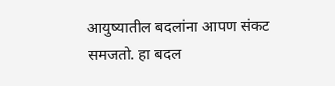आयुष्यातील बदलांना आपण संकट समजतो. हा बदल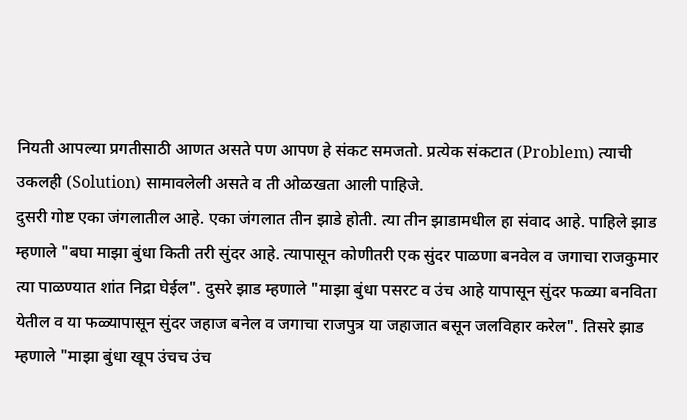नियती आपल्या प्रगतीसाठी आणत असते पण आपण हे संकट समजतो. प्रत्येक संकटात (Problem) त्याची उकलही (Solution) सामावलेली असते व ती ओळखता आली पाहिजे.
दुसरी गोष्ट एका जंगलातील आहे. एका जंगलात तीन झाडे होती. त्या तीन झाडामधील हा संवाद आहे. पाहिले झाड म्हणाले "बघा माझा बुंधा किती तरी सुंदर आहे. त्यापासून कोणीतरी एक सुंदर पाळणा बनवेल व जगाचा राजकुमार त्या पाळण्यात शांत निद्रा घेईल". दुसरे झाड म्हणाले "माझा बुंधा पसरट व उंच आहे यापासून सुंदर फळ्या बनविता येतील व या फळ्यापासून सुंदर जहाज बनेल व जगाचा राजपुत्र या जहाजात बसून जलविहार करेल". तिसरे झाड म्हणाले "माझा बुंधा खूप उंचच उंच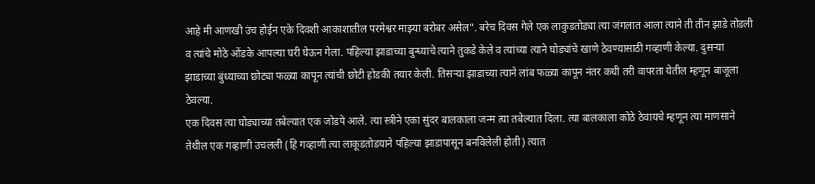आहे मी आणखी उंच होईन एके दिवशी आकाशातील परमेश्वर माझ्या बरोबर असेल". बरेच दिवस गेले एक लाकुडतोड्या त्या जंगलात आला त्याने ती तीन झाडे तोडली व त्यांचे मोठे ओंडके आपल्या घरी घेऊन गेला. पहिल्या झाडाच्या बुन्ध्याचे त्याने तुकडे केले व त्यांच्या त्याने घोड्यांचे खाणे ठेवण्यासाठी गव्हाणी केल्या. दुसऱ्या झाडाच्या बुंध्याच्या छोट्या फळ्या कापून त्यांची छोटी होडकी तयार केली. तिसऱ्या झाडाच्या त्याने लांब फळ्या कापून नंतर कधी तरी वापरता येतील म्हणून बाजूला ठेवल्या.
एक दिवस त्या घोड्याच्या तबेल्यात एक जोडपे आले. त्या स्त्रीने एका सुंदर बालकाला जन्म त्या तबेल्यात दिला. त्या बालकाला कोठे ठेवायचे म्हणून त्या माणसाने तेथील एक गव्हाणी उचलली (हि गव्हाणी त्या लाकूडतोडयाने पहिल्या झाडापासून बनविलेली होती) त्यात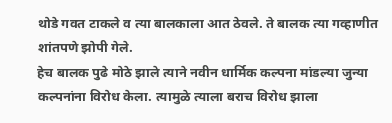थोडे गवत टाकले व त्या बालकाला आत ठेवले. ते बालक त्या गव्हाणीत शांतपणे झोपी गेले.
हेच बालक पुढे मोठे झाले त्याने नवीन धार्मिक कल्पना मांडल्या जुन्या कल्पनांना विरोध केला. त्यामुळे त्याला बराच विरोध झाला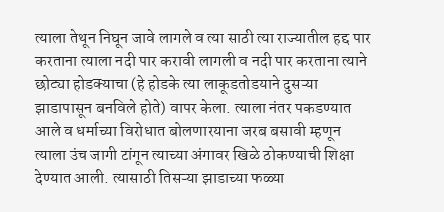त्याला तेथून निघून जावे लागले व त्या साठी त्या राज्यातील हद्द पार करताना त्याला नदी पार करावी लागली व नदी पार करताना त्याने छोट्या होडक्याचा (हे होडके त्या लाकूडतोडयाने दुसऱ्या झाडापासून बनविले होते) वापर केला. त्याला नंतर पकडण्यात आले व धर्माच्या विरोधात बोलणारयाना जरब बसावी म्हणून त्याला उंच जागी टांगून त्याच्या अंगावर खिळे ठोकण्याची शिक्षा देण्यात आली. त्यासाठी तिसऱ्या झाडाच्या फळ्या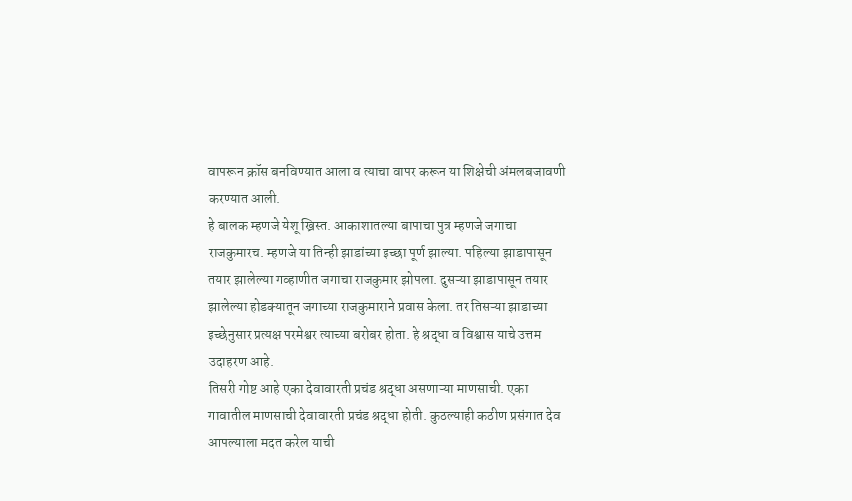वापरून क्रॉस बनविण्यात आला व त्याचा वापर करून या शिक्षेची अंमलबजावणी करण्यात आली.
हे बालक म्हणजे येशू ख्रिस्त. आकाशातल्या बापाचा पुत्र म्हणजे जगाचा राजकुमारच. म्हणजे या तिन्ही झाडांच्या इच्छा पूर्ण झाल्या. पहिल्या झाडापासून तयार झालेल्या गव्हाणीत जगाचा राजकुमार झोपला. दुसऱ्या झाडापासून तयार झालेल्या होडक्यातून जगाच्या राजकुमाराने प्रवास केला. तर तिसऱ्या झाडाच्या इच्छेनुसार प्रत्यक्ष परमेश्वर त्याच्या बरोबर होता. हे श्रद्धा व विश्वास याचे उत्तम उदाहरण आहे.
तिसरी गोष्ट आहे एका देवावारती प्रचंड श्रद्धा असणाऱ्या माणसाची. एका गावातील माणसाची देवावारती प्रचंड श्रद्धा होती. कुठल्याही कठीण प्रसंगात देव आपल्याला मदत करेल याची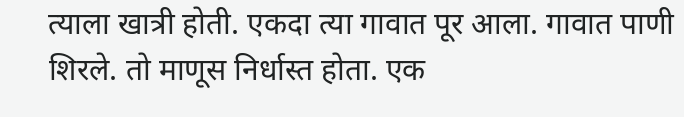त्याला खात्री होती. एकदा त्या गावात पूर आला. गावात पाणी शिरले. तो माणूस निर्धास्त होता. एक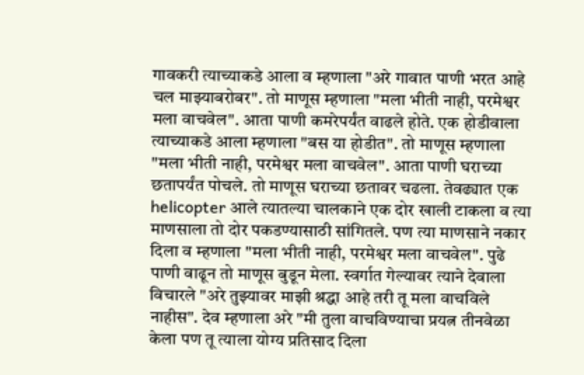गावकरी त्याच्याकडे आला व म्हणाला "अरे गावात पाणी भरत आहे चल माझ्याबरोबर". तो माणूस म्हणाला "मला भीती नाही, परमेश्वर मला वाचवेल". आता पाणी कमरेपर्यंत वाढले होते. एक होडीवाला त्याच्याकडे आला म्हणाला "बस या होडीत". तो माणूस म्हणाला "मला भीती नाही, परमेश्वर मला वाचवेल". आता पाणी घराच्या छतापर्यंत पोचले. तो माणूस घराच्या छतावर चढला. तेवढ्यात एक helicopter आले त्यातल्या चालकाने एक दोर खाली टाकला व त्या माणसाला तो दोर पकडण्यासाठी सांगितले. पण त्या माणसाने नकार दिला व म्हणाला "मला भीती नाही, परमेश्वर मला वाचवेल". पुढे पाणी वाढून तो माणूस बुडून मेला. स्वर्गात गेल्यावर त्याने देवाला विचारले "अरे तुझ्यावर माझी श्रद्धा आहे तरी तू मला वाचविले नाहीस". देव म्हणाला अरे "मी तुला वाचविण्याचा प्रयत्न तीनवेळा केला पण तू त्याला योग्य प्रतिसाद दिला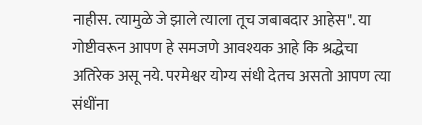नाहीस. त्यामुळे जे झाले त्याला तूच जबाबदार आहेस". या गोष्टीवरून आपण हे समजणे आवश्यक आहे कि श्रद्धेचा अतिरेक असू नये. परमेश्वर योग्य संधी देतच असतो आपण त्या संधींना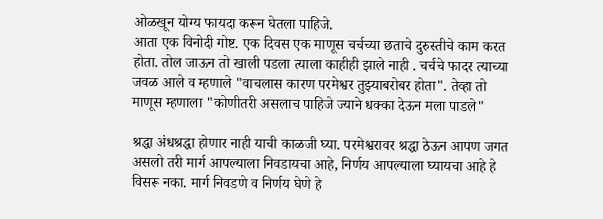ओळखून योग्य फायदा करून घेतला पाहिजे.
आता एक विनोदी गोष्ट. एक दिवस एक माणूस चर्चच्या छताचे दुरुस्तीचे काम करत होता. तोल जाऊन तो खाली पडला त्याला काहीही झाले नाही . चर्चचे फादर त्याच्या जवळ आले व म्हणाले "वाचलास कारण परमेश्वर तुझ्याबरोबर होता". तेव्हा तो माणूस म्हणाला "कोणीतरी असलाच पाहिजे ज्याने धक्का देऊन मला पाडले"

श्रद्धा अंधश्रद्धा होणार नाही याची काळजी घ्या. परमेश्वरावर श्रद्धा ठेऊन आपण जगत असलो तरी मार्ग आपल्याला निवडायचा आहे, निर्णय आपल्याला घ्यायचा आहे हे विसरू नका. मार्ग निवडणे व निर्णय घेणे हे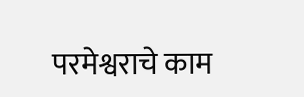परमेश्वराचे काम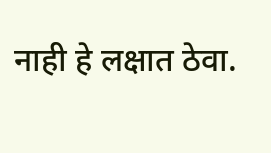नाही हे लक्षात ठेवा.